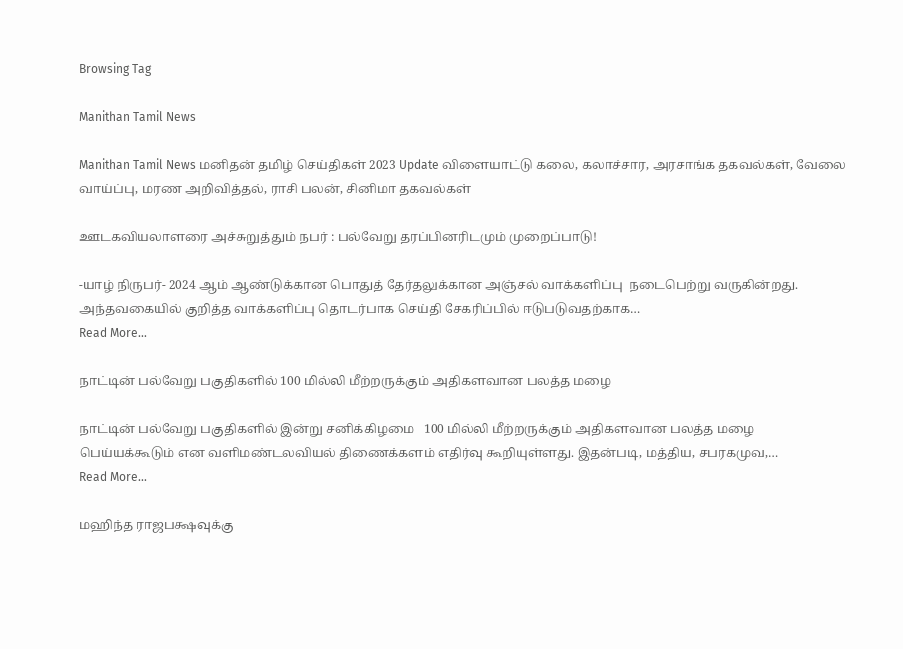Browsing Tag

Manithan Tamil News

Manithan Tamil News மனிதன் தமிழ் செய்திகள் 2023 Update விளையாட்டு கலை, கலாச்சார, அரசாங்க தகவல்கள், வேலை வாய்ப்பு, மரண அறிவித்தல், ராசி பலன், சினிமா தகவல்கள்

ஊடகவியலாளரை அச்சுறுத்தும் நபர் : பல்வேறு தரப்பினரிடமும் முறைப்பாடு!

-யாழ் நிருபர்- 2024 ஆம் ஆண்டுக்கான பொதுத் தேர்தலுக்கான அஞ்சல் வாக்களிப்பு  நடைபெற்று வருகின்றது. அந்தவகையில் குறித்த வாக்களிப்பு தொடர்பாக செய்தி சேகரிப்பில் ஈடுபடுவதற்காக…
Read More...

நாட்டின் பல்வேறு பகுதிகளில் 100 மில்லி மீற்றருக்கும் அதிகளவான பலத்த மழை

நாட்டின் பல்வேறு பகுதிகளில் இன்று சனிக்கிழமை   100 மில்லி மீற்றருக்கும் அதிகளவான பலத்த மழை பெய்யக்கூடும் என வளிமண்டலவியல் திணைக்களம் எதிர்வு கூறியுள்ளது. இதன்படி, மத்திய, சபரகமுவ,…
Read More...

மஹிந்த ராஜபக்ஷவுக்கு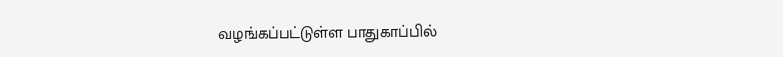வழங்கப்பட்டுள்ள பாதுகாப்பில்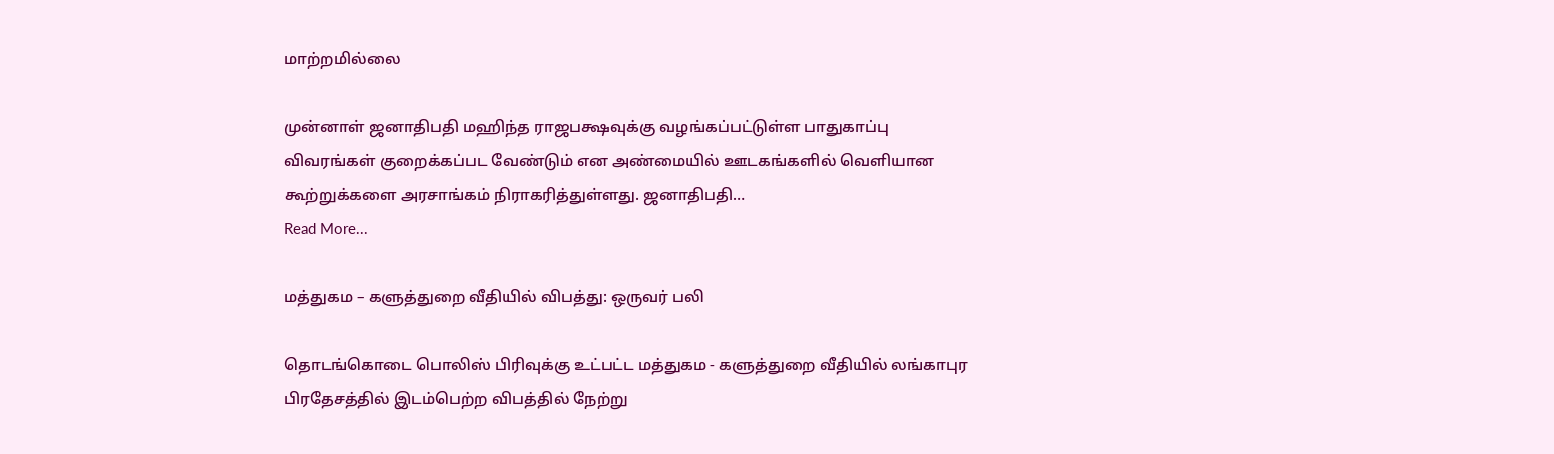மாற்றமில்லை

முன்னாள் ஜனாதிபதி மஹிந்த ராஜபக்ஷவுக்கு வழங்கப்பட்டுள்ள பாதுகாப்பு விவரங்கள் குறைக்கப்பட வேண்டும் என அண்மையில் ஊடகங்களில் வெளியான கூற்றுக்களை அரசாங்கம் நிராகரித்துள்ளது. ஜனாதிபதி…
Read More...

மத்துகம – களுத்துறை வீதியில் விபத்து: ஒருவர் பலி

தொடங்கொடை பொலிஸ் பிரிவுக்கு உட்பட்ட மத்துகம - களுத்துறை வீதியில் லங்காபுர பிரதேசத்தில் இடம்பெற்ற விபத்தில் நேற்று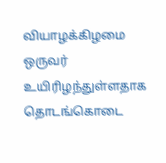வியாழக்கிழமை ஒருவர் உயிரிழந்துள்ளதாக தொடங்கொடை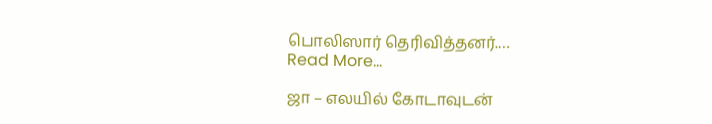பொலிஸார் தெரிவித்தனர்.…
Read More...

ஜா – எலயில் கோடாவுடன்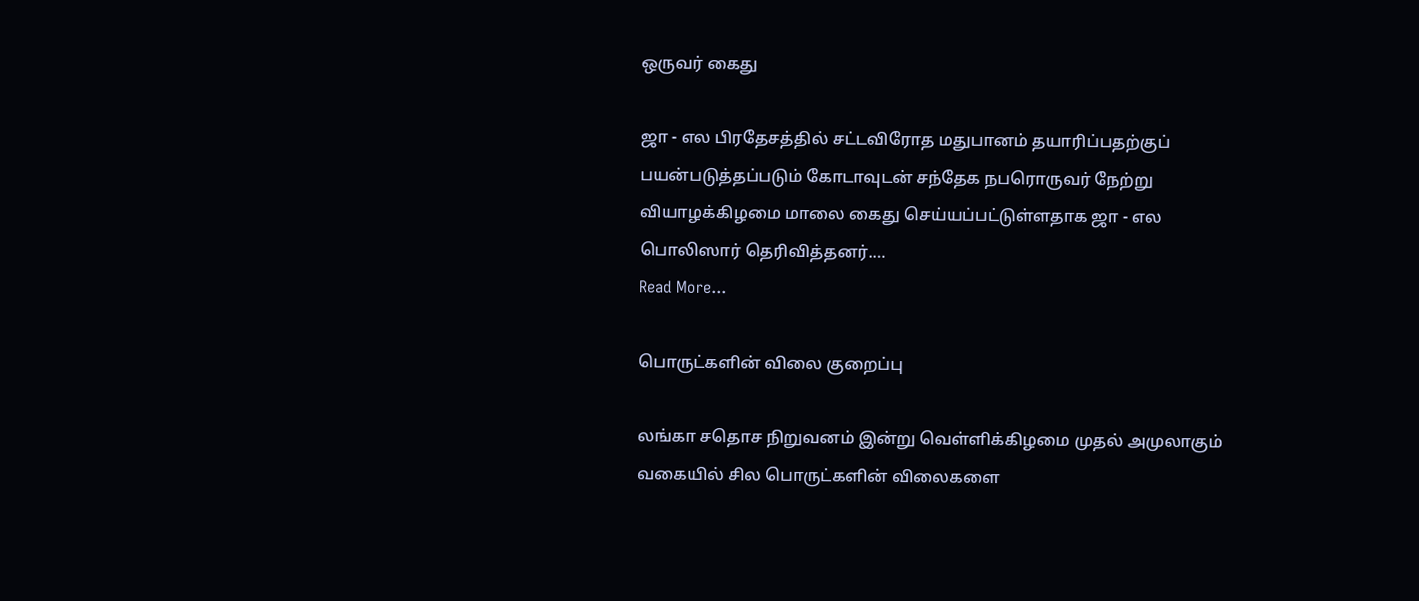ஒருவர் கைது

ஜா - எல பிரதேசத்தில் சட்டவிரோத மதுபானம் தயாரிப்பதற்குப் பயன்படுத்தப்படும் கோடாவுடன் சந்தேக நபரொருவர் நேற்று வியாழக்கிழமை மாலை கைது செய்யப்பட்டுள்ளதாக ஜா - எல பொலிஸார் தெரிவித்தனர்.…
Read More...

பொருட்களின் விலை குறைப்பு

லங்கா சதொச நிறுவனம் இன்று வெள்ளிக்கிழமை முதல் அமுலாகும் வகையில் சில பொருட்களின் விலைகளை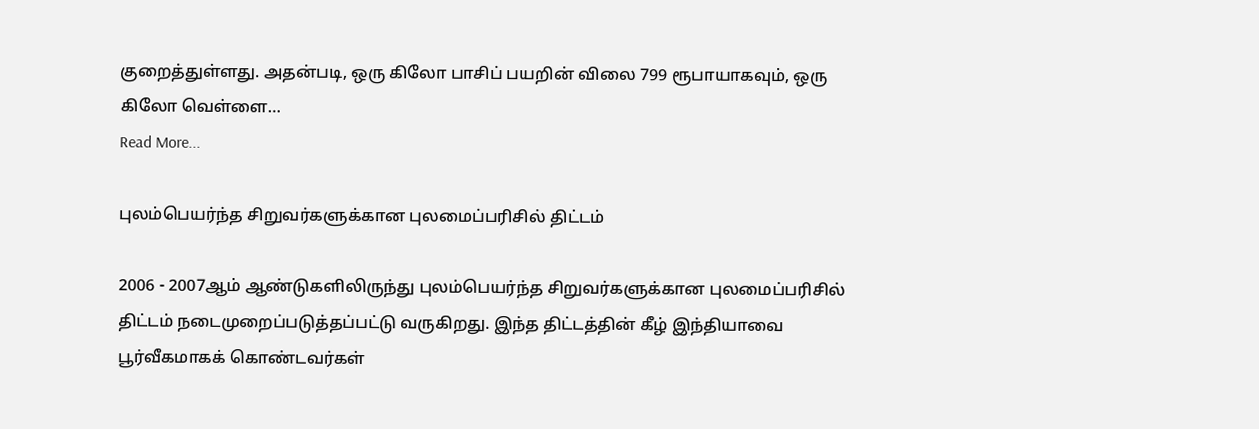குறைத்துள்ளது. அதன்படி, ஒரு கிலோ பாசிப் பயறின் விலை 799 ரூபாயாகவும், ஒரு கிலோ வெள்ளை…
Read More...

புலம்பெயர்ந்த சிறுவர்களுக்கான புலமைப்பரிசில் திட்டம்

2006 - 2007ஆம் ஆண்டுகளிலிருந்து புலம்பெயர்ந்த சிறுவர்களுக்கான புலமைப்பரிசில் திட்டம் நடைமுறைப்படுத்தப்பட்டு வருகிறது. இந்த திட்டத்தின் கீழ் இந்தியாவை பூர்வீகமாகக் கொண்டவர்கள்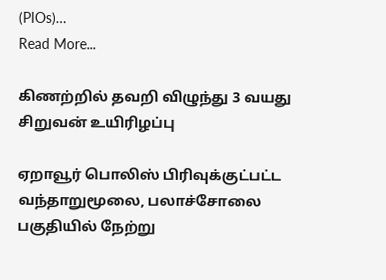(PIOs)…
Read More...

கிணற்றில் தவறி விழுந்து 3 வயது சிறுவன் உயிரிழப்பு

ஏறாவூர் பொலிஸ் பிரிவுக்குட்பட்ட வந்தாறுமூலை, பலாச்சோலை பகுதியில் நேற்று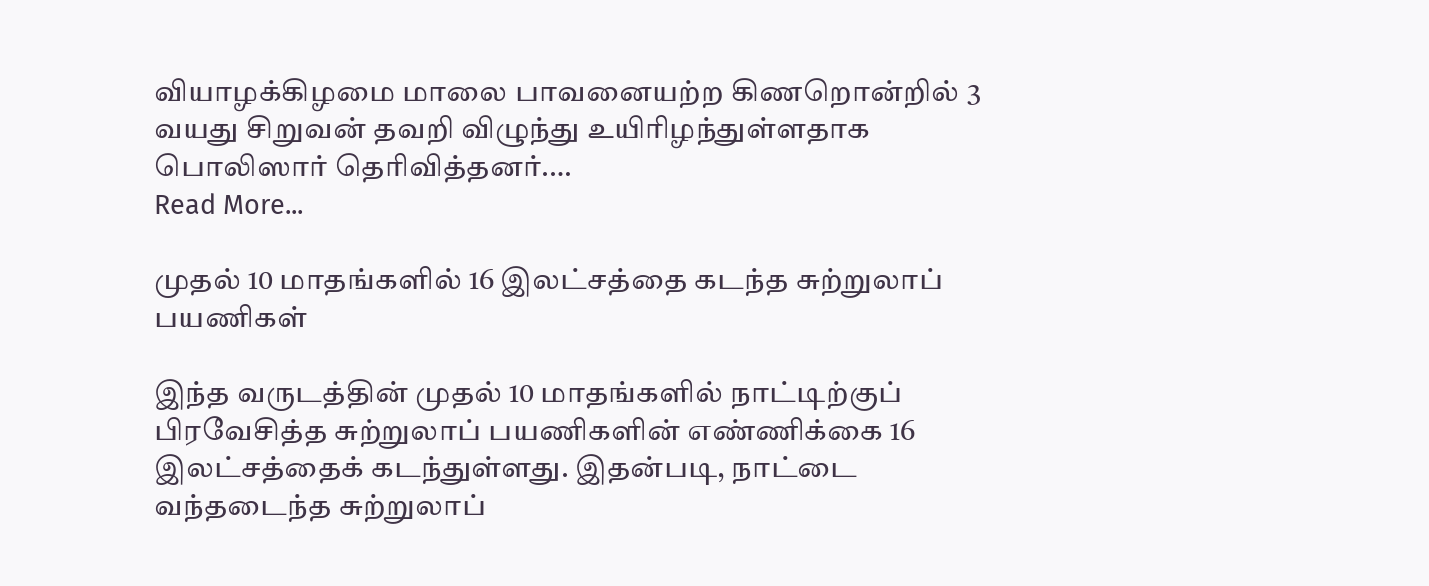வியாழக்கிழமை மாலை பாவனையற்ற கிணறொன்றில் 3 வயது சிறுவன் தவறி விழுந்து உயிரிழந்துள்ளதாக பொலிஸார் தெரிவித்தனர்.…
Read More...

முதல் 10 மாதங்களில் 16 இலட்சத்தை கடந்த சுற்றுலாப் பயணிகள்

இந்த வருடத்தின் முதல் 10 மாதங்களில் நாட்டிற்குப் பிரவேசித்த சுற்றுலாப் பயணிகளின் எண்ணிக்கை 16 இலட்சத்தைக் கடந்துள்ளது. இதன்படி, நாட்டை வந்தடைந்த சுற்றுலாப்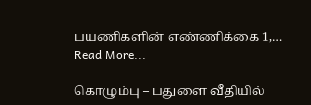பயணிகளின் எண்ணிக்கை 1,…
Read More...

கொழும்பு – பதுளை வீதியில்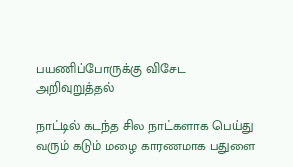பயணிப்போருக்கு விசேட அறிவுறுத்தல்

நாட்டில் கடந்த சில நாட்களாக பெய்து வரும் கடும் மழை காரணமாக பதுளை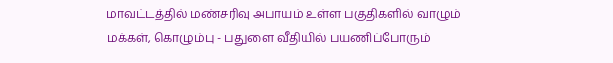மாவட்டத்தில் மண்சரிவு அபாயம் உள்ள பகுதிகளில் வாழும் மக்கள், கொழும்பு - பதுளை வீதியில் பயணிப்போரும்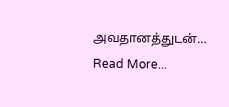அவதானத்துடன்…
Read More...